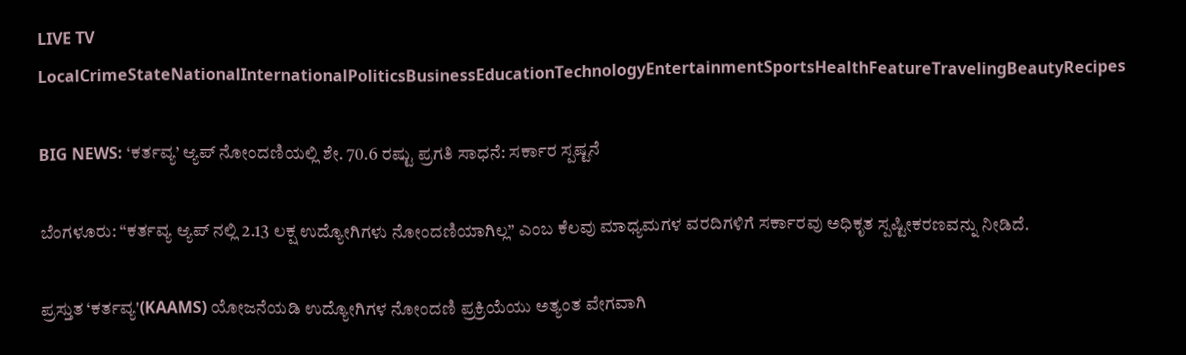LIVE TV LocalCrimeStateNationalInternationalPoliticsBusinessEducationTechnologyEntertainmentSportsHealthFeatureTravelingBeautyRecipes

BIG NEWS: ‘ಕರ್ತವ್ಯ’ ಆ್ಯಪ್ ನೋಂದಣಿಯಲ್ಲಿ ಶೇ. 70.6 ರಷ್ಟು ಪ್ರಗತಿ ಸಾಧನೆ: ಸರ್ಕಾರ ಸ್ಪಷ್ಟನೆ

ಬೆಂಗಳೂರು: “ಕರ್ತವ್ಯ ಆ್ಯಪ್‌ ನಲ್ಲಿ 2.13 ಲಕ್ಷ ಉದ್ಯೋಗಿಗಳು ನೋಂದಣಿಯಾಗಿಲ್ಲ” ಎಂಬ ಕೆಲವು ಮಾಧ್ಯಮಗಳ ವರದಿಗಳಿಗೆ ಸರ್ಕಾರವು ಅಧಿಕೃತ ಸ್ಪಷ್ಟೀಕರಣವನ್ನು ನೀಡಿದೆ.

ಪ್ರಸ್ತುತ ‘ಕರ್ತವ್ಯ'(KAAMS) ಯೋಜನೆಯಡಿ ಉದ್ಯೋಗಿಗಳ ನೋಂದಣಿ ಪ್ರಕ್ರಿಯೆಯು ಅತ್ಯಂತ ವೇಗವಾಗಿ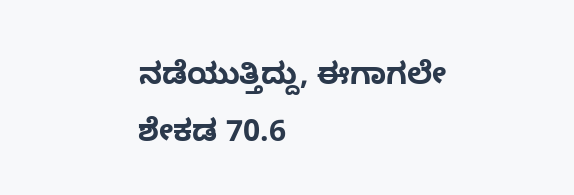ನಡೆಯುತ್ತಿದ್ದು, ಈಗಾಗಲೇ ಶೇಕಡ 70.6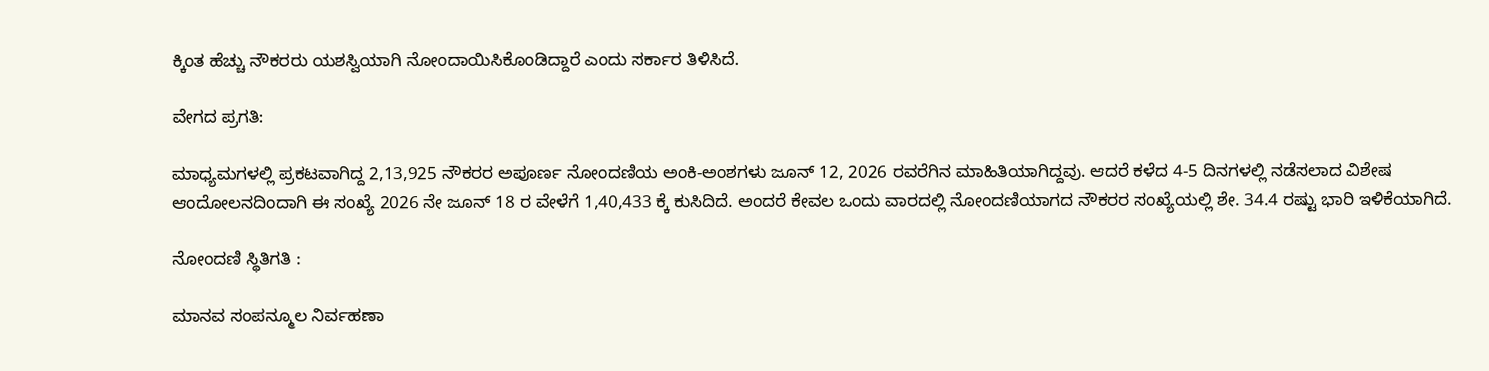ಕ್ಕಿಂತ ಹೆಚ್ಚು ನೌಕರರು ಯಶಸ್ವಿಯಾಗಿ ನೋಂದಾಯಿಸಿಕೊಂಡಿದ್ದಾರೆ ಎಂದು ಸರ್ಕಾರ ತಿಳಿಸಿದೆ.

ವೇಗದ ಪ್ರಗತಿ:

ಮಾಧ್ಯಮಗಳಲ್ಲಿ ಪ್ರಕಟವಾಗಿದ್ದ 2,13,925 ನೌಕರರ ಅಪೂರ್ಣ ನೋಂದಣಿಯ ಅಂಕಿ-ಅಂಶಗಳು ಜೂನ್ 12, 2026 ರವರೆಗಿನ ಮಾಹಿತಿಯಾಗಿದ್ದವು. ಆದರೆ ಕಳೆದ 4-5 ದಿನಗಳಲ್ಲಿ ನಡೆಸಲಾದ ವಿಶೇಷ ಆಂದೋಲನದಿಂದಾಗಿ ಈ ಸಂಖ್ಯೆ 2026 ನೇ ಜೂನ್ 18 ರ ವೇಳೆಗೆ 1,40,433 ಕ್ಕೆ ಕುಸಿದಿದೆ. ಅಂದರೆ ಕೇವಲ ಒಂದು ವಾರದಲ್ಲಿ ನೋಂದಣಿಯಾಗದ ನೌಕರರ ಸಂಖ್ಯೆಯಲ್ಲಿ ಶೇ. 34.4 ರಷ್ಟು ಭಾರಿ ಇಳಿಕೆಯಾಗಿದೆ.

ನೋಂದಣಿ ಸ್ಥಿತಿಗತಿ :

ಮಾನವ ಸಂಪನ್ಮೂಲ ನಿರ್ವಹಣಾ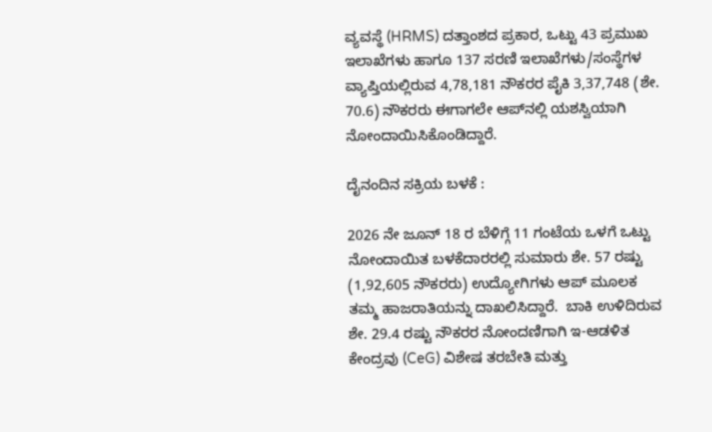ವ್ಯವಸ್ಥೆ (HRMS) ದತ್ತಾಂಶದ ಪ್ರಕಾರ, ಒಟ್ಟು 43 ಪ್ರಮುಖ ಇಲಾಖೆಗಳು ಹಾಗೂ 137 ಸರಣಿ ಇಲಾಖೆಗಳು/ಸಂಸ್ಥೆಗಳ ವ್ಯಾಪ್ತಿಯಲ್ಲಿರುವ 4,78,181 ನೌಕರರ ಪೈಕಿ 3,37,748 (ಶೇ. 70.6) ನೌಕರರು ಈಗಾಗಲೇ ಆಪ್‌ನಲ್ಲಿ ಯಶಸ್ವಿಯಾಗಿ ನೋಂದಾಯಿಸಿಕೊಂಡಿದ್ದಾರೆ.

ದೈನಂದಿನ ಸಕ್ರಿಯ ಬಳಕೆ :

2026 ನೇ ಜೂನ್ 18 ರ ಬೆಳಿಗ್ಗೆ 11 ಗಂಟೆಯ ಒಳಗೆ ಒಟ್ಟು ನೋಂದಾಯಿತ ಬಳಕೆದಾರರಲ್ಲಿ ಸುಮಾರು ಶೇ. 57 ರಷ್ಟು (1,92,605 ನೌಕರರು) ಉದ್ಯೋಗಿಗಳು ಆಪ್ ಮೂಲಕ ತಮ್ಮ ಹಾಜರಾತಿಯನ್ನು ದಾಖಲಿಸಿದ್ದಾರೆ.  ಬಾಕಿ ಉಳಿದಿರುವ ಶೇ. 29.4 ರಷ್ಟು ನೌಕರರ ನೋಂದಣಿಗಾಗಿ ಇ-ಆಡಳಿತ ಕೇಂದ್ರವು (CeG) ವಿಶೇಷ ತರಬೇತಿ ಮತ್ತು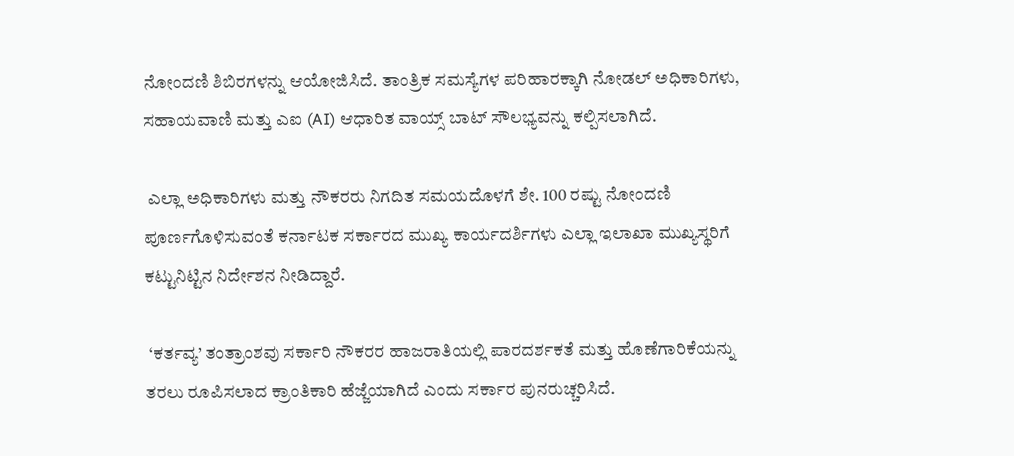ನೋಂದಣಿ ಶಿಬಿರಗಳನ್ನು ಆಯೋಜಿಸಿದೆ. ತಾಂತ್ರಿಕ ಸಮಸ್ಯೆಗಳ ಪರಿಹಾರಕ್ಕಾಗಿ ನೋಡಲ್ ಅಧಿಕಾರಿಗಳು, ಸಹಾಯವಾಣಿ ಮತ್ತು ಎಐ (AI) ಆಧಾರಿತ ವಾಯ್ಸ್ ಬಾಟ್ ಸೌಲಭ್ಯವನ್ನು ಕಲ್ಪಿಸಲಾಗಿದೆ.

 ಎಲ್ಲಾ ಅಧಿಕಾರಿಗಳು ಮತ್ತು ನೌಕರರು ನಿಗದಿತ ಸಮಯದೊಳಗೆ ಶೇ. 100 ರಷ್ಟು ನೋಂದಣಿ ಪೂರ್ಣಗೊಳಿಸುವಂತೆ ಕರ್ನಾಟಕ ಸರ್ಕಾರದ ಮುಖ್ಯ ಕಾರ್ಯದರ್ಶಿಗಳು ಎಲ್ಲಾ ಇಲಾಖಾ ಮುಖ್ಯಸ್ಥರಿಗೆ ಕಟ್ಟುನಿಟ್ಟಿನ ನಿರ್ದೇಶನ ನೀಡಿದ್ದಾರೆ.

 ‘ಕರ್ತವ್ಯ’ ತಂತ್ರಾಂಶವು ಸರ್ಕಾರಿ ನೌಕರರ ಹಾಜರಾತಿಯಲ್ಲಿ ಪಾರದರ್ಶಕತೆ ಮತ್ತು ಹೊಣೆಗಾರಿಕೆಯನ್ನು ತರಲು ರೂಪಿಸಲಾದ ಕ್ರಾಂತಿಕಾರಿ ಹೆಜ್ಜೆಯಾಗಿದೆ ಎಂದು ಸರ್ಕಾರ ಪುನರುಚ್ಚರಿಸಿದೆ.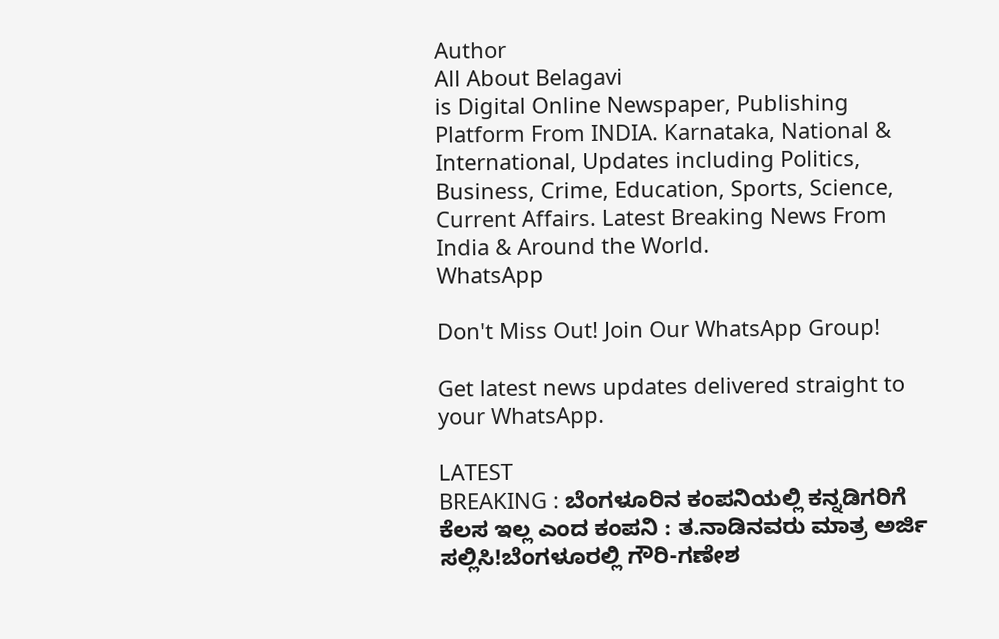Author
All About Belagavi
is Digital Online Newspaper, Publishing Platform From INDIA. Karnataka, National & International, Updates including Politics, Business, Crime, Education, Sports, Science, Current Affairs. Latest Breaking News From India & Around the World.
WhatsApp

Don't Miss Out! Join Our WhatsApp Group!

Get latest news updates delivered straight to your WhatsApp.

LATEST
BREAKING : ಬೆಂಗಳೂರಿನ ಕಂಪನಿಯಲ್ಲಿ ಕನ್ನಡಿಗರಿಗೆ ಕೆಲಸ ಇಲ್ಲ ಎಂದ ಕಂಪನಿ : ತ.ನಾಡಿನವರು ಮಾತ್ರ ಅರ್ಜಿ ಸಲ್ಲಿಸಿ!ಬೆಂಗಳೂರಲ್ಲಿ ಗೌರಿ-ಗಣೇಶ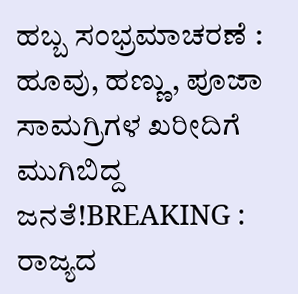ಹಬ್ಬ ಸಂಭ್ರಮಾಚರಣೆ : ಹೂವು, ಹಣ್ಣು, ಪೂಜಾ ಸಾಮಗ್ರಿಗಳ ಖರೀದಿಗೆ ಮುಗಿಬಿದ್ದ ಜನತೆ!BREAKING : ರಾಜ್ಯದ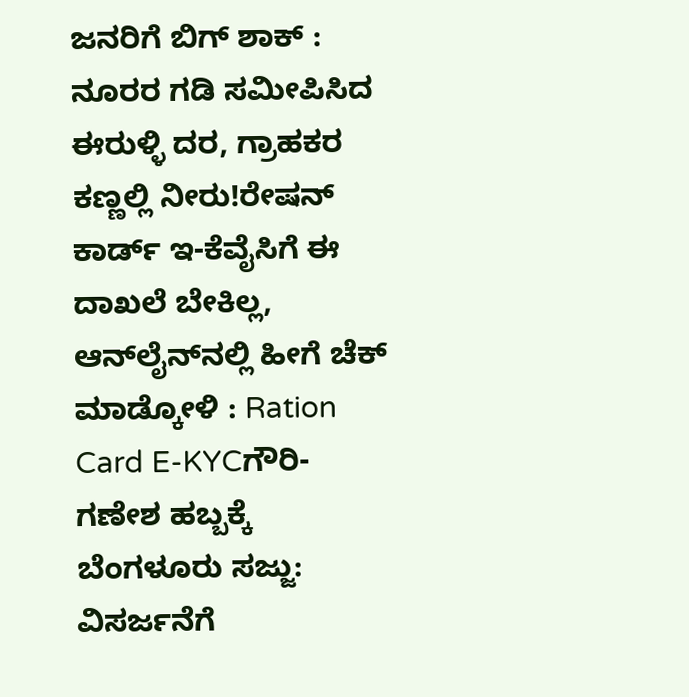ಜನರಿಗೆ ಬಿಗ್ ಶಾಕ್ : ನೂರರ ಗಡಿ ಸಮೀಪಿಸಿದ ಈರುಳ್ಳಿ ದರ, ಗ್ರಾಹಕರ ಕಣ್ಣಲ್ಲಿ ನೀರು!ರೇಷನ್‌ ಕಾರ್ಡ್‌ ಇ-ಕೆವೈಸಿಗೆ ಈ ದಾಖಲೆ ಬೇಕಿಲ್ಲ, ಆನ್‌ಲೈನ್‌ನಲ್ಲಿ ಹೀಗೆ ಚೆಕ್‌ ಮಾಡ್ಕೋಳಿ : Ration Card E-KYCಗೌರಿ-ಗಣೇಶ ಹಬ್ಬಕ್ಕೆ ಬೆಂಗಳೂರು ಸಜ್ಜು: ವಿಸರ್ಜನೆಗೆ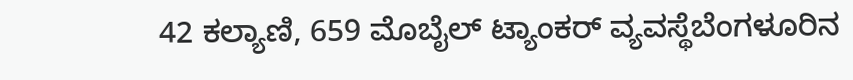42 ಕಲ್ಯಾಣಿ, 659 ಮೊಬೈಲ್ ಟ್ಯಾಂಕರ್ ವ್ಯವಸ್ಥೆಬೆಂಗಳೂರಿನ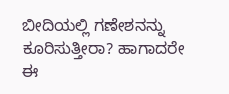ಬೀದಿಯಲ್ಲಿ ಗಣೇಶನನ್ನು ಕೂರಿಸುತ್ತೀರಾ? ಹಾಗಾದರೇ ಈ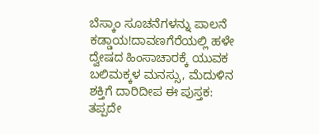ಬೆಸ್ಕಾಂ ಸೂಚನೆಗಳನ್ನು ಪಾಲನೆ ಕಡ್ಡಾಯ!ದಾವಣಗೆರೆಯಲ್ಲಿ ಹಳೇ ದ್ವೇಷದ ಹಿಂಸಾಚಾರಕ್ಕೆ ಯುವಕ ಬಲಿಮಕ್ಕಳ ಮನಸ್ಸು, ಮೆದುಳಿನ ಶಕ್ತಿಗೆ ದಾರಿದೀಪ ಈ ಪುಸ್ತಕ: ತಪ್ಪದೇ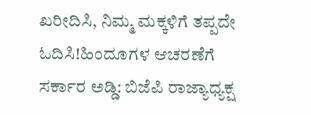ಖರೀದಿಸಿ, ನಿಮ್ಮ ಮಕ್ಕಳಿಗೆ ತಪ್ಪದೇ ಓದಿಸಿ!ಹಿಂದೂಗಳ ಆಚರಣೆಗೆ ಸರ್ಕಾರ ಅಡ್ಡಿ: ಬಿಜೆಪಿ ರಾಜ್ಯಾಧ್ಯಕ್ಷ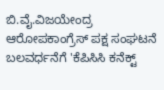ಬಿ.ವೈ.ವಿಜಯೇಂದ್ರ ಆರೋಪಕಾಂಗ್ರೆಸ್ ಪಕ್ಷ ಸಂಘಟನೆ ಬಲವರ್ಧನೆಗೆ 'ಕೆಪಿಸಿಸಿ ಕನೆಕ್ಟ್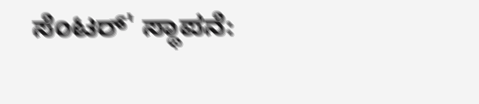ಸೆಂಟರ್' ಸ್ಥಾಪನೆ: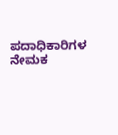ಪದಾಧಿಕಾರಿಗಳ ನೇಮಕ